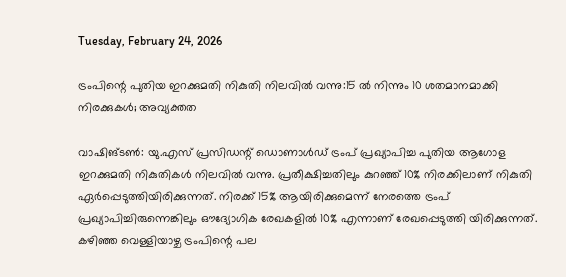Tuesday, February 24, 2026

ട്രംപിന്റെ പുതിയ ഇറക്കുമതി നികുതി നിലവിൽ വന്നു:15 ൽ നിന്നും 10 ശതമാനമാക്കി നിരക്കുകൾ; അവ്യക്തത

വാഷിങ്ടൺ: യു.എസ്‌ പ്രസിഡന്റ് ഡൊണാൾഡ് ട്രംപ് പ്രഖ്യാപിച്ച പുതിയ ആഗോള ഇറക്കുമതി നികുതികൾ നിലവിൽ വന്നു. പ്രതീക്ഷിച്ചതിലും കുറഞ്ഞ്‌ 10% നിരക്കിലാണ് നികുതി ഏർപ്പെടുത്തിയിരിക്കുന്നത്. നിരക്ക്‌ 15% ആയിരിക്കുമെന്ന് നേരത്തെ ട്രംപ് പ്രഖ്യാപിച്ചിരുന്നെങ്കിലും ഔദ്യോഗിക രേഖകളിൽ 10% എന്നാണ് രേഖപ്പെടുത്തി യിരിക്കുന്നത്. കഴിഞ്ഞ വെള്ളിയാഴ്ച ട്രംപിന്റെ പല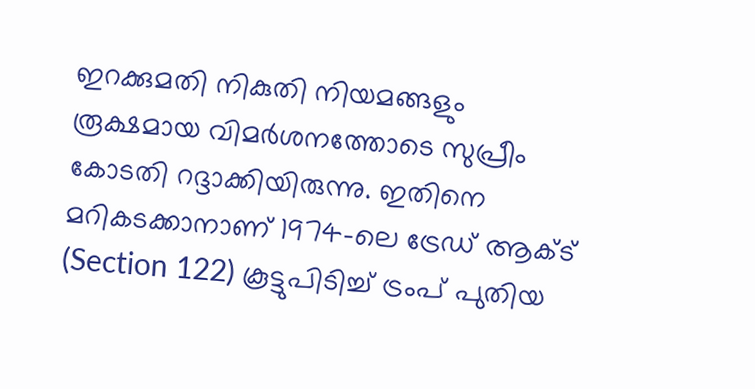ഇറക്കുമതി നികുതി നിയമങ്ങളും രൂക്ഷമായ വിമർശനത്തോടെ സുപ്രീം കോടതി റദ്ദാക്കിയിരുന്നു. ഇതിനെ മറികടക്കാനാണ് 1974-ലെ ട്രേഡ് ആക്ട് (Section 122) കൂട്ടുപിടിച്ച്‌ ട്രംപ് പുതിയ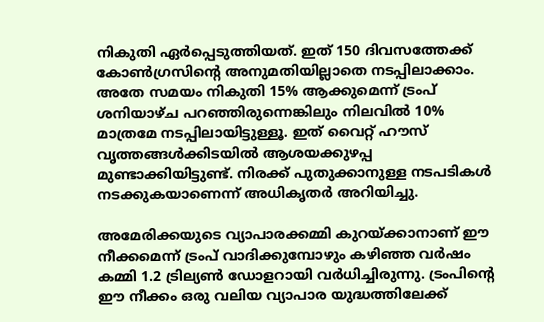നികുതി ഏർപ്പെടുത്തിയത്. ഇത് 150 ദിവസത്തേക്ക് കോൺഗ്രസിന്റെ അനുമതിയില്ലാതെ നടപ്പിലാക്കാം. അതേ സമയം നികുതി 15% ആക്കുമെന്ന് ട്രംപ് ശനിയാഴ്ച പറഞ്ഞിരുന്നെങ്കിലും നിലവിൽ 10% മാത്രമേ നടപ്പിലായിട്ടുള്ളൂ. ഇത് വൈറ്റ് ഹൗസ് വൃത്തങ്ങൾക്കിടയിൽ ആശയക്കുഴപ്പ മുണ്ടാക്കിയിട്ടുണ്ട്. നിരക്ക് പുതുക്കാനുള്ള നടപടികൾ നടക്കുകയാണെന്ന് അധികൃതർ അറിയിച്ചു.

അമേരിക്കയുടെ വ്യാപാരക്കമ്മി കുറയ്ക്കാനാണ് ഈ നീക്കമെന്ന് ട്രംപ് വാദിക്കുമ്പോഴും കഴിഞ്ഞ വർഷം കമ്മി 1.2 ട്രില്യൺ ഡോളറായി വർധിച്ചിരുന്നു. ട്രംപിന്റെ ഈ നീക്കം ഒരു വലിയ വ്യാപാര യുദ്ധത്തിലേക്ക്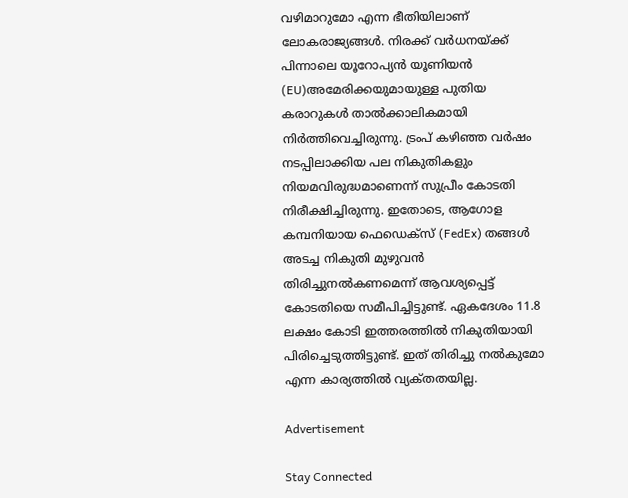വഴിമാറുമോ എന്ന ഭീതിയിലാണ് ലോകരാജ്യങ്ങൾ. നിരക്ക്‌ വർധനയ്‌ക്ക്‌ പിന്നാലെ യൂറോപ്യൻ യൂണിയൻ (EU)അമേരിക്കയുമായുള്ള പുതിയ കരാറുകൾ താൽക്കാലികമായി നിർത്തിവെച്ചിരുന്നു. ട്രംപ് കഴിഞ്ഞ വർഷം നടപ്പിലാക്കിയ പല നികുതികളും നിയമവിരുദ്ധമാണെന്ന് സുപ്രീം കോടതി നിരീക്ഷിച്ചിരുന്നു. ഇതോടെ, ആഗോള കമ്പനിയായ ഫെഡെക്സ് (FedEx) തങ്ങൾ അടച്ച നികുതി മുഴുവൻ തിരിച്ചുനൽകണമെന്ന് ആവശ്യപ്പെട്ട് കോടതിയെ സമീപിച്ചിട്ടുണ്ട്‌. ഏകദേശം 11.8 ലക്ഷം കോടി ഇത്തരത്തിൽ നികുതിയായി പിരിച്ചെടുത്തിട്ടുണ്ട്. ഇത് തിരിച്ചു നൽകുമോ എന്ന കാര്യത്തിൽ വ്യക്‌തതയില്ല.

Advertisement

Stay Connected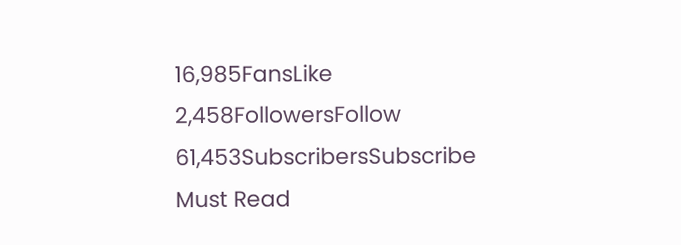16,985FansLike
2,458FollowersFollow
61,453SubscribersSubscribe
Must Read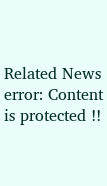Related News
error: Content is protected !!